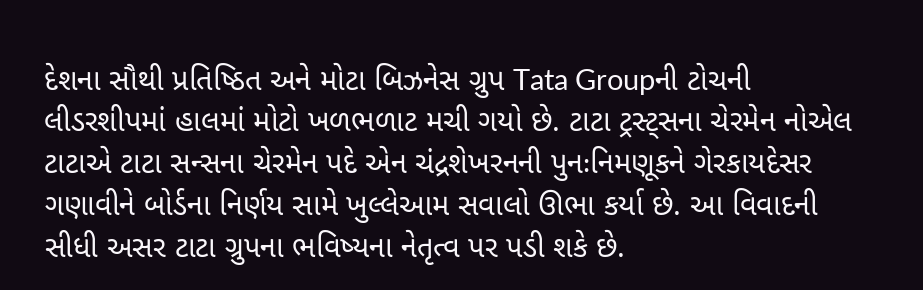દેશના સૌથી પ્રતિષ્ઠિત અને મોટા બિઝનેસ ગ્રુપ Tata Groupની ટોચની લીડરશીપમાં હાલમાં મોટો ખળભળાટ મચી ગયો છે. ટાટા ટ્રસ્ટ્સના ચેરમેન નોએલ ટાટાએ ટાટા સન્સના ચેરમેન પદે એન ચંદ્રશેખરનની પુનઃનિમણૂકને ગેરકાયદેસર ગણાવીને બોર્ડના નિર્ણય સામે ખુલ્લેઆમ સવાલો ઊભા કર્યા છે. આ વિવાદની સીધી અસર ટાટા ગ્રુપના ભવિષ્યના નેતૃત્વ પર પડી શકે છે.